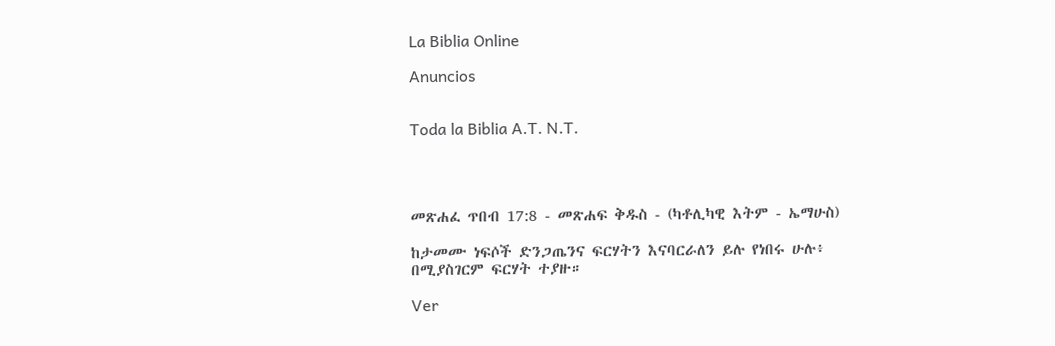La Biblia Online

Anuncios


Toda la Biblia A.T. N.T.




መጽሐፈ ጥበብ 17:8 - መጽሐፍ ቅዱስ - (ካቶሊካዊ እትም - ኤማሁስ)

ከታመሙ ነፍሶች ድንጋጤንና ፍርሃትን እናባርራለን ይሉ የነበሩ ሁሉ፥ በሚያስገርም ፍርሃት ተያዙ።

Ver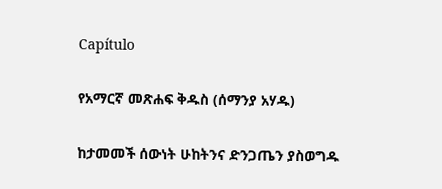Capítulo

የአማርኛ መጽሐፍ ቅዱስ (ሰማንያ አሃዱ)

ከታመመች ሰውነት ሁከትንና ድንጋጤን ያስወግዱ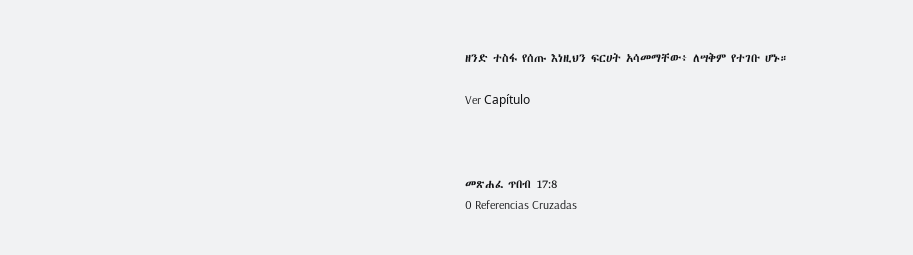ዘንድ ተስፋ የሰጡ እነዚህን ፍርሀት አሳመማቸው፥ ለሣቅም የተገቡ ሆኑ።

Ver Capítulo



መጽሐፈ ጥበብ 17:8
0 Referencias Cruzadas